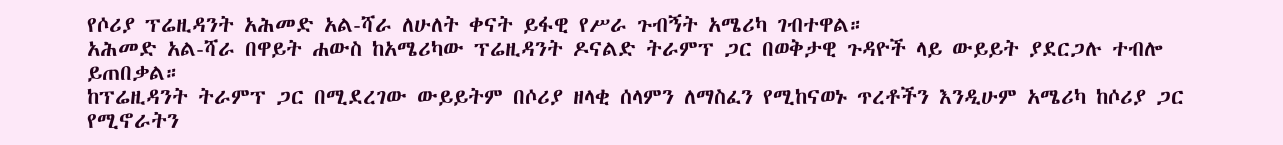የሶሪያ ፕሬዚዳንት አሕመድ አል-ሻራ ለሁለት ቀናት ይፋዊ የሥራ ጉብኝት አሜሪካ ገብተዋል።
አሕመድ አል-ሻራ በዋይት ሐውስ ከአሜሪካው ፕሬዚዳንት ዶናልድ ትራምፕ ጋር በወቅታዊ ጉዳዮች ላይ ውይይት ያደርጋሉ ተብሎ ይጠበቃል።
ከፕሬዚዳንት ትራምፕ ጋር በሚደረገው ውይይትም በሶሪያ ዘላቂ ሰላምን ለማስፈን የሚከናወኑ ጥረቶችን እንዲሁም አሜሪካ ከሶሪያ ጋር የሚኖራትን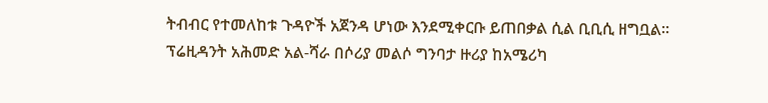ትብብር የተመለከቱ ጉዳዮች አጀንዳ ሆነው እንደሚቀርቡ ይጠበቃል ሲል ቢቢሲ ዘግቧል።
ፕሬዚዳንት አሕመድ አል-ሻራ በሶሪያ መልሶ ግንባታ ዙሪያ ከአሜሪካ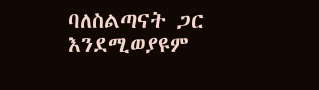ባለስልጣናት ጋር እንደሚወያዩም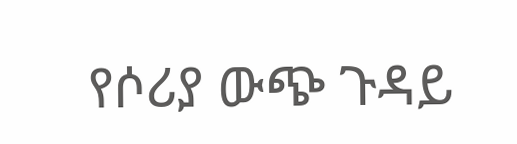የሶሪያ ውጭ ጉዳይ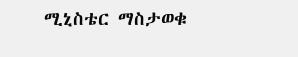ሚኒስቴር ማስታወቁ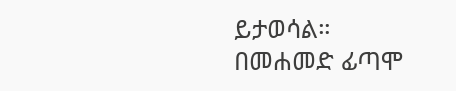ይታወሳል።
በመሐመድ ፊጣሞ